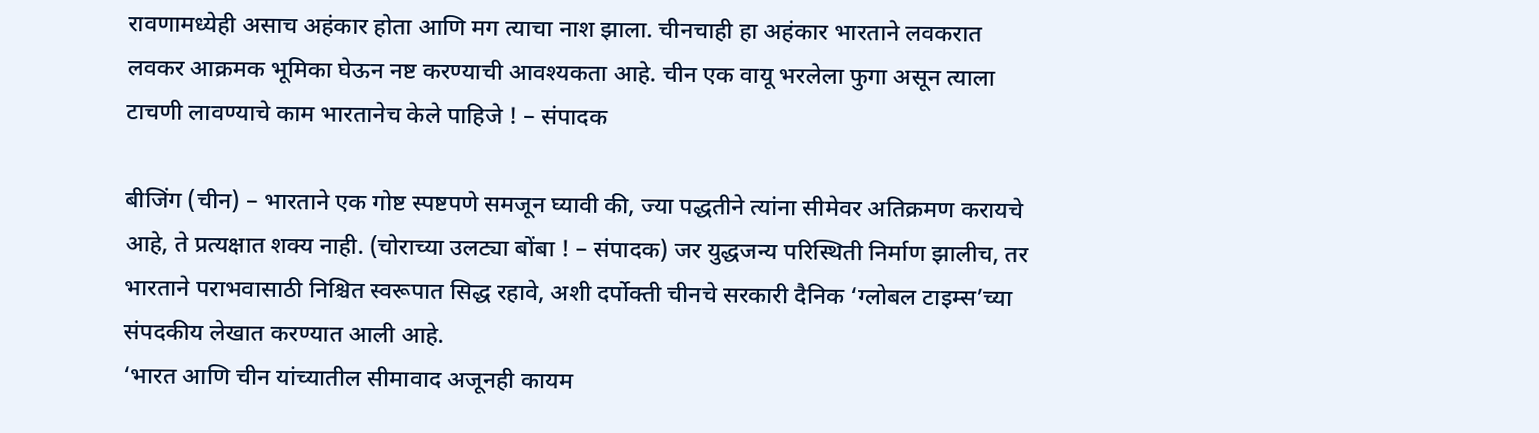रावणामध्येही असाच अहंकार होता आणि मग त्याचा नाश झाला. चीनचाही हा अहंकार भारताने लवकरात लवकर आक्रमक भूमिका घेऊन नष्ट करण्याची आवश्यकता आहे. चीन एक वायू भरलेला फुगा असून त्याला टाचणी लावण्याचे काम भारतानेच केले पाहिजे ! – संपादक

बीजिंग (चीन) – भारताने एक गोष्ट स्पष्टपणे समजून घ्यावी की, ज्या पद्धतीने त्यांना सीमेवर अतिक्रमण करायचे आहे, ते प्रत्यक्षात शक्य नाही. (चोराच्या उलट्या बोंबा ! – संपादक) जर युद्धजन्य परिस्थिती निर्माण झालीच, तर भारताने पराभवासाठी निश्चित स्वरूपात सिद्ध रहावे, अशी दर्पोक्ती चीनचे सरकारी दैनिक ‘ग्लोबल टाइम्स’च्या संपदकीय लेखात करण्यात आली आहे.
‘भारत आणि चीन यांच्यातील सीमावाद अजूनही कायम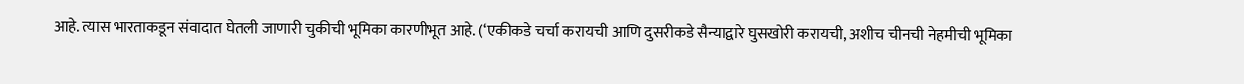आहे. त्यास भारताकडून संवादात घेतली जाणारी चुकीची भूमिका कारणीभूत आहे. (‘एकीकडे चर्चा करायची आणि दुसरीकडे सैन्याद्वारे घुसखोरी करायची, अशीच चीनची नेहमीची भूमिका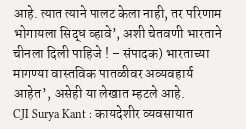आहे. त्यात त्याने पालट केला नाही, तर परिणाम भोगायला सिद्ध व्हावे’, अशी चेतवणी भारताने चीनला दिली पाहिजे ! – संपादक) भारताच्या मागण्या वास्तविक पातळीवर अव्यवहार्य आहेत’, असेही या लेखात म्हटले आहे.
CJI Surya Kant : कायदेशीर व्यवसायात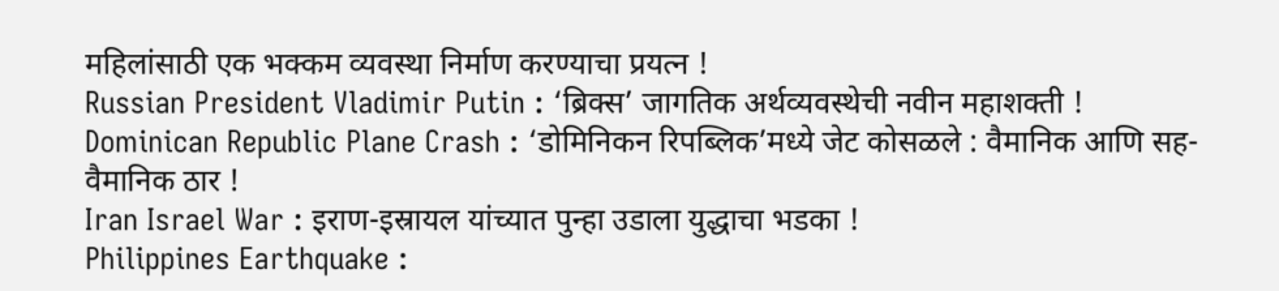महिलांसाठी एक भक्कम व्यवस्था निर्माण करण्याचा प्रयत्न !
Russian President Vladimir Putin : ‘ब्रिक्स’ जागतिक अर्थव्यवस्थेची नवीन महाशक्ती !
Dominican Republic Plane Crash : ‘डोमिनिकन रिपब्लिक’मध्ये जेट कोसळले : वैमानिक आणि सह-वैमानिक ठार !
Iran Israel War : इराण-इस्रायल यांच्यात पुन्हा उडाला युद्धाचा भडका !
Philippines Earthquake :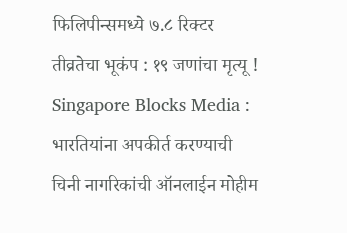फिलिपीन्समध्ये ७.८ रिक्टर तीव्रतेचा भूकंप : १९ जणांचा मृत्यू !
Singapore Blocks Media : भारतियांना अपकीर्त करण्याची चिनी नागरिकांची ऑनलाईन मोहीम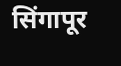सिंगापूर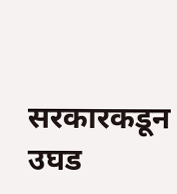सरकारकडून उघड